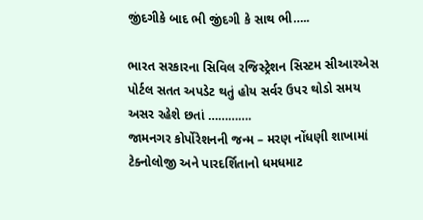જીંદગીકે બાદ ભી જીંદગી કે સાથ ભી…..

ભારત સરકારના સિવિલ રજિસ્ટ્રેશન સિસ્ટમ સીઆરએસ પોર્ટલ સતત અપડેટ થતું હોય સર્વર ઉપર થોડો સમય અસર રહેશે છતાં ………….
જામનગર કોર્પોરેશનની જન્મ – મરણ નોંધણી શાખામાં ટેક્નોલોજી અને પારદર્શિતાનો ધમધમાટ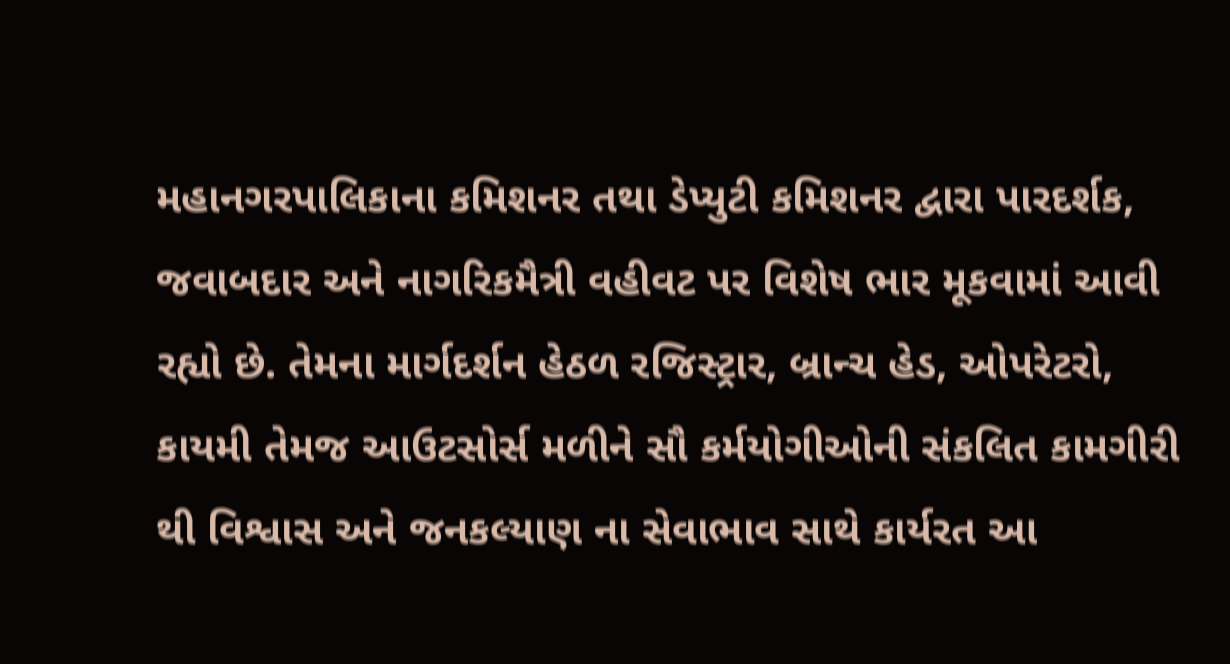મહાનગરપાલિકાના કમિશનર તથા ડેપ્યુટી કમિશનર દ્વારા પારદર્શક, જવાબદાર અને નાગરિકમૈત્રી વહીવટ પર વિશેષ ભાર મૂકવામાં આવી રહ્યો છે. તેમના માર્ગદર્શન હેઠળ રજિસ્ટ્રાર, બ્રાન્ચ હેડ, ઓપરેટરો, કાયમી તેમજ આઉટસોર્સ મળીને સૌ કર્મયોગીઓની સંકલિત કામગીરી થી વિશ્વાસ અને જનકલ્યાણ ના સેવાભાવ સાથે કાર્યરત આ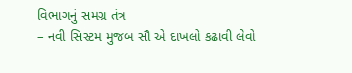વિભાગનું સમગ્ર તંત્ર
– નવી સિસ્ટમ મુજબ સૌ એ દાખલો કઢાવી લેવો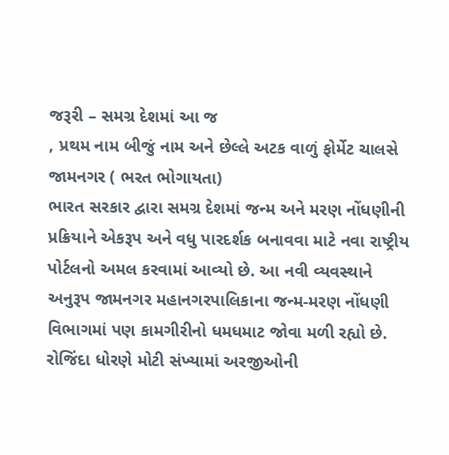જરૂરી – સમગ્ર દેશમાં આ જ
, પ્રથમ નામ બીજું નામ અને છેલ્લે અટક વાળું ફોર્મેટ ચાલસે
જામનગર ( ભરત ભોગાયતા)
ભારત સરકાર દ્વારા સમગ્ર દેશમાં જન્મ અને મરણ નોંધણીની પ્રક્રિયાને એકરૂપ અને વધુ પારદર્શક બનાવવા માટે નવા રાષ્ટ્રીય પોર્ટલનો અમલ કરવામાં આવ્યો છે. આ નવી વ્યવસ્થાને અનુરૂપ જામનગર મહાનગરપાલિકાના જન્મ-મરણ નોંધણી વિભાગમાં પણ કામગીરીનો ધમધમાટ જોવા મળી રહ્યો છે. રોજિંદા ધોરણે મોટી સંખ્યામાં અરજીઓની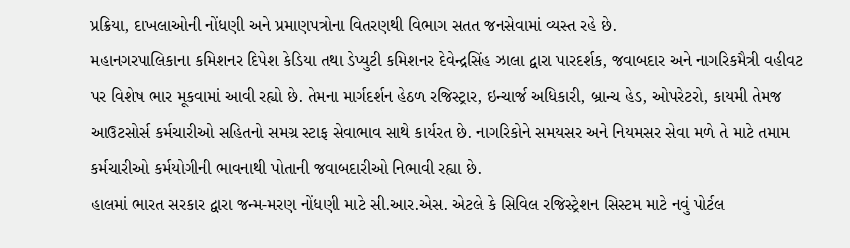પ્રક્રિયા, દાખલાઓની નોંધણી અને પ્રમાણપત્રોના વિતરણથી વિભાગ સતત જનસેવામાં વ્યસ્ત રહે છે.
મહાનગરપાલિકાના કમિશનર દિપેશ કેડિયા તથા ડેપ્યુટી કમિશનર દેવેન્દ્રસિંહ ઝાલા દ્વારા પારદર્શક, જવાબદાર અને નાગરિકમૈત્રી વહીવટ પર વિશેષ ભાર મૂકવામાં આવી રહ્યો છે. તેમના માર્ગદર્શન હેઠળ રજિસ્ટ્રાર, ઇન્ચાર્જ અધિકારી, બ્રાન્ચ હેડ, ઓપરેટરો, કાયમી તેમજ આઉટસોર્સ કર્મચારીઓ સહિતનો સમગ્ર સ્ટાફ સેવાભાવ સાથે કાર્યરત છે. નાગરિકોને સમયસર અને નિયમસર સેવા મળે તે માટે તમામ કર્મચારીઓ કર્મયોગીની ભાવનાથી પોતાની જવાબદારીઓ નિભાવી રહ્યા છે.
હાલમાં ભારત સરકાર દ્વારા જન્મ-મરણ નોંધણી માટે સી.આર.એસ. એટલે કે સિવિલ રજિસ્ટ્રેશન સિસ્ટમ માટે નવું પોર્ટલ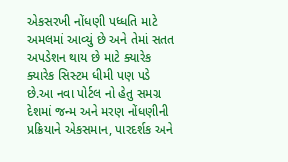એકસરખી નોંધણી પધ્ધતિ માટે અમલમાં આવ્યું છે અને તેમાં સતત અપડેશન થાય છે માટે ક્યારેક ક્યારેક સિસ્ટમ ધીમી પણ પડે છે.આ નવા પોર્ટલ નો હેતુ સમગ્ર દેશમાં જન્મ અને મરણ નોંધણીની પ્રક્રિયાને એકસમાન, પારદર્શક અને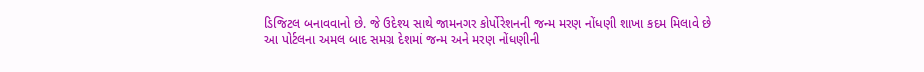ડિજિટલ બનાવવાનો છે. જે ઉદેશ્ય સાથે જામનગર કોર્પોરેશનની જન્મ મરણ નોંધણી શાખા કદમ મિલાવે છે
આ પોર્ટલના અમલ બાદ સમગ્ર દેશમાં જન્મ અને મરણ નોંધણીની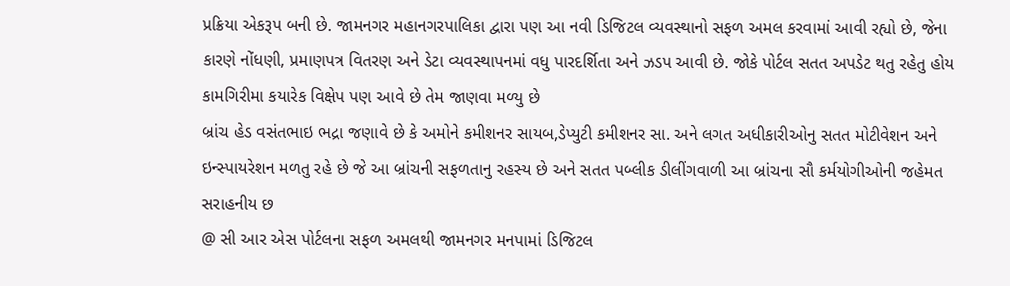પ્રક્રિયા એકરૂપ બની છે. જામનગર મહાનગરપાલિકા દ્વારા પણ આ નવી ડિજિટલ વ્યવસ્થાનો સફળ અમલ કરવામાં આવી રહ્યો છે, જેના કારણે નોંધણી, પ્રમાણપત્ર વિતરણ અને ડેટા વ્યવસ્થાપનમાં વધુ પારદર્શિતા અને ઝડપ આવી છે. જોકે પોર્ટલ સતત અપડેટ થતુ રહેતુ હોય કામગિરીમા કયારેક વિક્ષેપ પણ આવે છે તેમ જાણવા મળ્યુ છે
બ્રાંચ હેડ વસંતભાઇ ભદ્રા જણાવે છે કે અમોને કમીશનર સાયબ,ડેપ્યુટી કમીશનર સા. અને લગત અધીકારીઓનુ સતત મોટીવેશન અને ઇન્સ્પાયરેશન મળતુ રહે છે જે આ બ્રાંચની સફળતાનુ રહસ્ય છે અને સતત પબ્લીક ડીલીંગવાળી આ બ્રાંચના સૌ કર્મયોગીઓની જહેમત સરાહનીય છ
@ સી આર એસ પોર્ટલના સફળ અમલથી જામનગર મનપામાં ડિજિટલ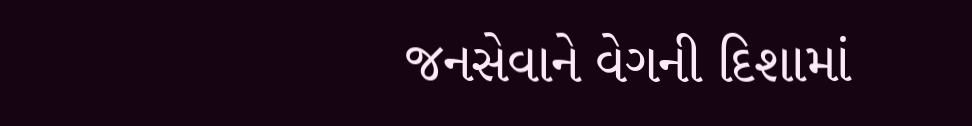જનસેવાને વેગની દિશામાં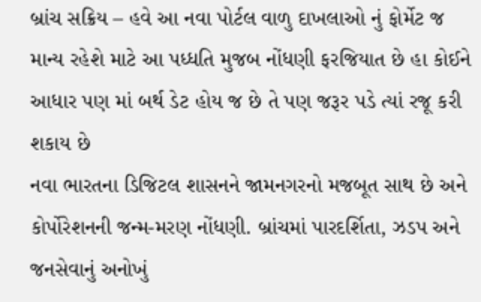બ્રાંચ સક્રિય – હવે આ નવા પોર્ટલ વાળુ દાખલાઓ નું ફોર્મેટ જ માન્ય રહેશે માટે આ પધ્ધતિ મુજબ નોંધણી ફરજિયાત છે હા કોઈને આધાર પણ માં બર્થ ડેટ હોય જ છે તે પણ જરૂર પડે ત્યાં રજૂ કરી શકાય છે
નવા ભારતના ડિજિટલ શાસનને જામનગરનો મજબૂત સાથ છે અને કોર્પોરેશનની જન્મ-મરણ નોંધણી. બ્રાંચમાં પારદર્શિતા, ઝડપ અને જનસેવાનું અનોખું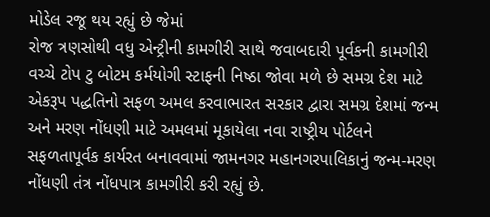મોડેલ રજૂ થય રહ્યું છે જેમાં
રોજ ત્રણસોથી વધુ એન્ટ્રીની કામગીરી સાથે જવાબદારી પૂર્વકની કામગીરી વચ્ચે ટોપ ટુ બોટમ કર્મયોગી સ્ટાફની નિષ્ઠા જોવા મળે છે સમગ્ર દેશ માટે એકરૂપ પદ્ધતિનો સફળ અમલ કરવાભારત સરકાર દ્વારા સમગ્ર દેશમાં જન્મ અને મરણ નોંધણી માટે અમલમાં મૂકાયેલા નવા રાષ્ટ્રીય પોર્ટલને સફળતાપૂર્વક કાર્યરત બનાવવામાં જામનગર મહાનગરપાલિકાનું જન્મ-મરણ નોંધણી તંત્ર નોંધપાત્ર કામગીરી કરી રહ્યું છે.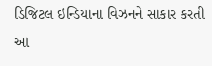ડિજિટલ ઇન્ડિયાના વિઝનને સાકાર કરતી આ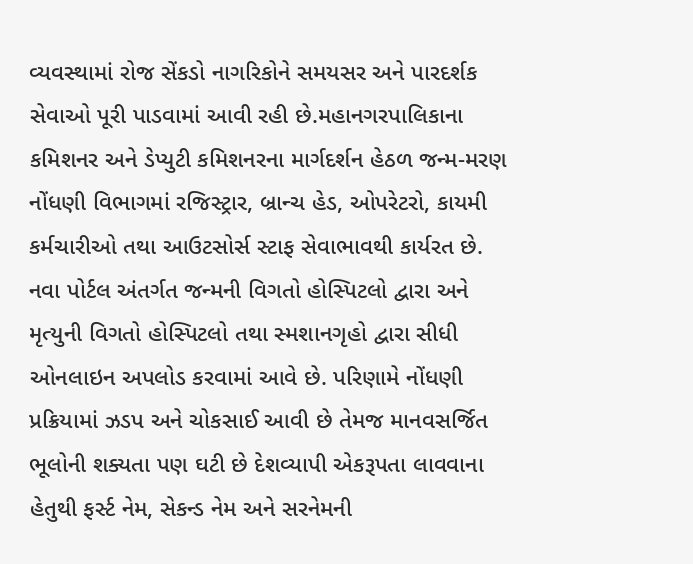વ્યવસ્થામાં રોજ સેંકડો નાગરિકોને સમયસર અને પારદર્શક સેવાઓ પૂરી પાડવામાં આવી રહી છે.મહાનગરપાલિકાના કમિશનર અને ડેપ્યુટી કમિશનરના માર્ગદર્શન હેઠળ જન્મ-મરણ નોંધણી વિભાગમાં રજિસ્ટ્રાર, બ્રાન્ચ હેડ, ઓપરેટરો, કાયમી કર્મચારીઓ તથા આઉટસોર્સ સ્ટાફ સેવાભાવથી કાર્યરત છે.
નવા પોર્ટલ અંતર્ગત જન્મની વિગતો હોસ્પિટલો દ્વારા અને મૃત્યુની વિગતો હોસ્પિટલો તથા સ્મશાનગૃહો દ્વારા સીધી ઓનલાઇન અપલોડ કરવામાં આવે છે. પરિણામે નોંધણી પ્રક્રિયામાં ઝડપ અને ચોકસાઈ આવી છે તેમજ માનવસર્જિત ભૂલોની શક્યતા પણ ઘટી છે દેશવ્યાપી એકરૂપતા લાવવાના હેતુથી ફર્સ્ટ નેમ, સેકન્ડ નેમ અને સરનેમની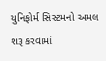યુનિફોર્મ સિસ્ટમનો અમલ શરૂ કરવામાં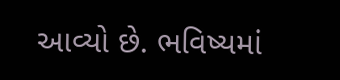આવ્યો છે. ભવિષ્યમાં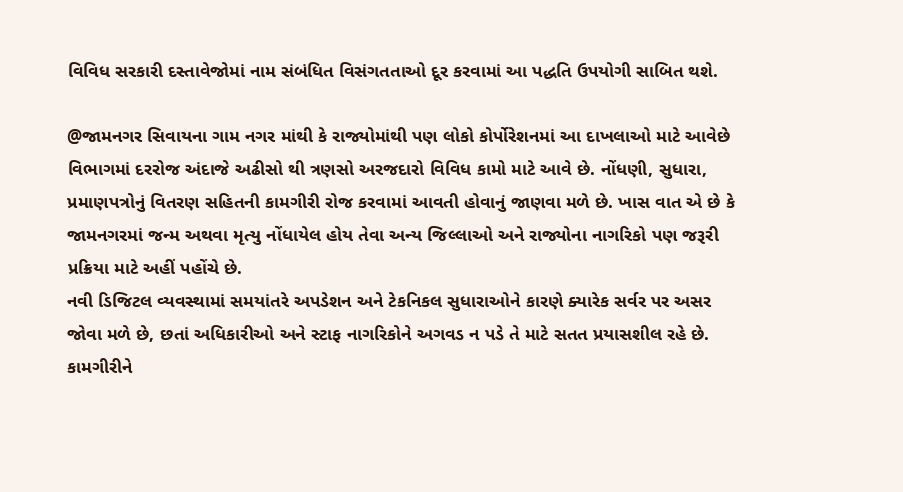વિવિધ સરકારી દસ્તાવેજોમાં નામ સંબંધિત વિસંગતતાઓ દૂર કરવામાં આ પદ્ધતિ ઉપયોગી સાબિત થશે.

@જામનગર સિવાયના ગામ નગર માંથી કે રાજ્યોમાંથી પણ લોકો કોર્પોરેશનમાં આ દાખલાઓ માટે આવેછે
વિભાગમાં દરરોજ અંદાજે અઢીસો થી ત્રણસો અરજદારો વિવિધ કામો માટે આવે છે. નોંધણી, સુધારા, પ્રમાણપત્રોનું વિતરણ સહિતની કામગીરી રોજ કરવામાં આવતી હોવાનું જાણવા મળે છે. ખાસ વાત એ છે કે જામનગરમાં જન્મ અથવા મૃત્યુ નોંધાયેલ હોય તેવા અન્ય જિલ્લાઓ અને રાજ્યોના નાગરિકો પણ જરૂરી પ્રક્રિયા માટે અહીં પહોંચે છે.
નવી ડિજિટલ વ્યવસ્થામાં સમયાંતરે અપડેશન અને ટેકનિકલ સુધારાઓને કારણે ક્યારેક સર્વર પર અસર જોવા મળે છે, છતાં અધિકારીઓ અને સ્ટાફ નાગરિકોને અગવડ ન પડે તે માટે સતત પ્રયાસશીલ રહે છે. કામગીરીને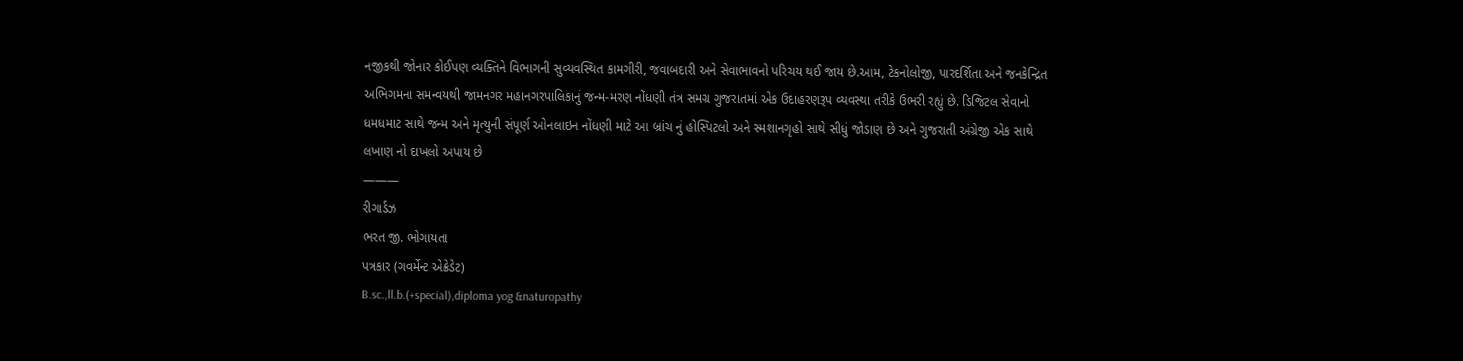નજીકથી જોનાર કોઈપણ વ્યક્તિને વિભાગની સુવ્યવસ્થિત કામગીરી, જવાબદારી અને સેવાભાવનો પરિચય થઈ જાય છે.આમ, ટેકનોલોજી, પારદર્શિતા અને જનકેન્દ્રિત અભિગમના સમન્વયથી જામનગર મહાનગરપાલિકાનું જન્મ-મરણ નોંધણી તંત્ર સમગ્ર ગુજરાતમાં એક ઉદાહરણરૂપ વ્યવસ્થા તરીકે ઉભરી રહ્યું છે. ડિજિટલ સેવાનો ધમધમાટ સાથે જન્મ અને મૃત્યુની સંપૂર્ણ ઓનલાઇન નોંધણી માટે આ બ્રાંચ નું હોસ્પિટલો અને સ્મશાનગૃહો સાથે સીધું જોડાણ છે અને ગુજરાતી અંગ્રેજી એક સાથે લખાણ નો દાખલો અપાય છે
———
રીગાર્ડઝ
ભરત જી. ભોગાયતા
પત્રકાર (ગવર્મેન્ટ એક્રેડેટ)
B.sc.,ll.b.(+special),diploma yog &naturopathy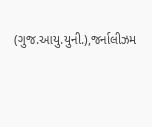(ગુજ.આયુ.યુની.),જર્નાલીઝમ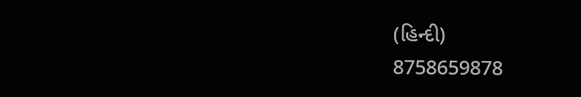(હિન્દી)
8758659878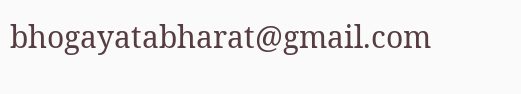bhogayatabharat@gmail.com